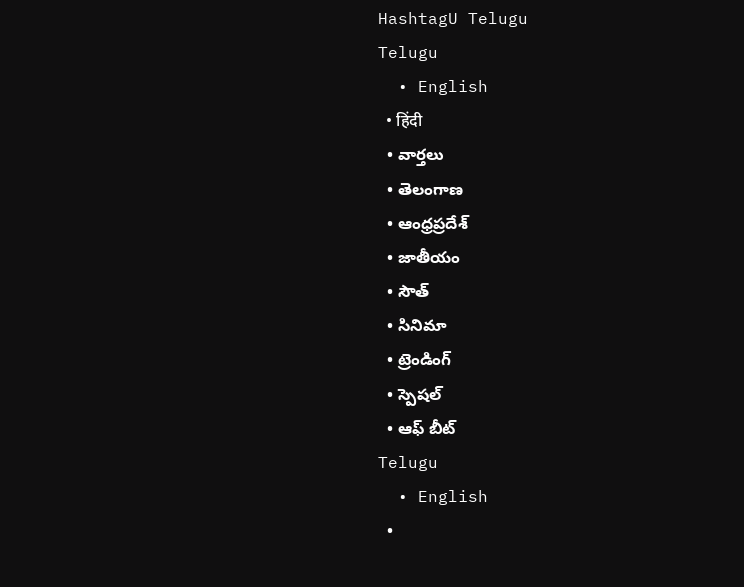HashtagU Telugu
Telugu
  • English
  • हिंदी
  • వార్తలు
  • తెలంగాణ
  • ఆంధ్రప్రదేశ్
  • జాతీయం
  • సౌత్
  • సినిమా
  • ట్రెండింగ్
  • స్పెషల్
  • ఆఫ్ బీట్
Telugu
  • English
  •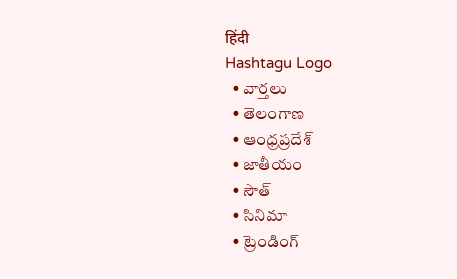हिंदी
Hashtagu Logo
  • వార్తలు
  • తెలంగాణ
  • ఆంధ్రప్రదేశ్
  • జాతీయం
  • సౌత్
  • సినిమా
  • ట్రెండింగ్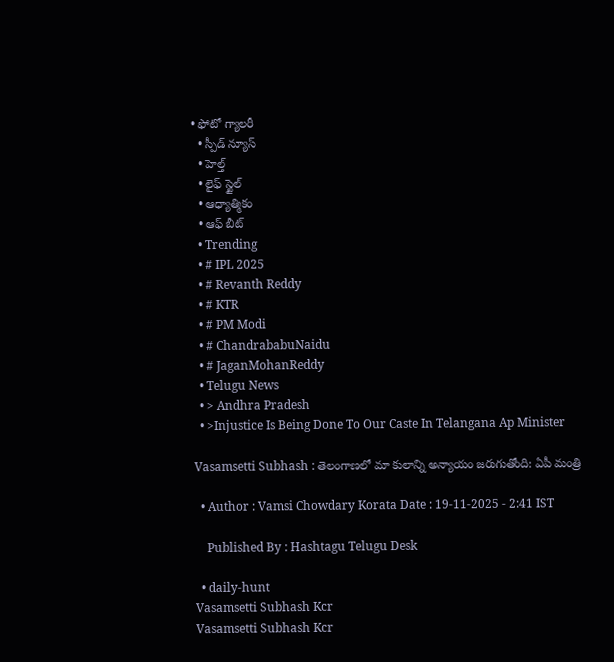• ఫోటో గ్యాలరీ
  • స్పీడ్ న్యూస్
  • హెల్త్
  • లైఫ్ స్టైల్
  • ఆధ్యాత్మికం
  • ఆఫ్ బీట్
  • Trending
  • # IPL 2025
  • # Revanth Reddy
  • # KTR
  • # PM Modi
  • # ChandrababuNaidu
  • # JaganMohanReddy
  • Telugu News
  • > Andhra Pradesh
  • >Injustice Is Being Done To Our Caste In Telangana Ap Minister

Vasamsetti Subhash : తెలంగాణలో మా కులాన్ని అన్యాయం జరుగుతోంది: ఏపీ మంత్రి

  • Author : Vamsi Chowdary Korata Date : 19-11-2025 - 2:41 IST

    Published By : Hashtagu Telugu Desk

  • daily-hunt
Vasamsetti Subhash Kcr
Vasamsetti Subhash Kcr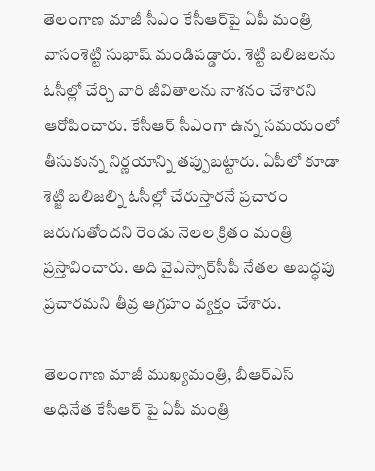తెలంగాణ మాజీ సీఎం కేసీఆర్‌పై ఏపీ మంత్రి వాసంశెట్టి సుభాష్ మండిపడ్డారు. శెట్టి బలిజలను ఓసీల్లో చేర్చి వారి జీవితాలను నాశనం చేశారని ఆరోపించారు. కేసీఆర్ సీఎంగా ఉన్న సమయంలో తీసుకున్న నిర్ణయాన్ని తప్పుబట్టారు. ఏపీలో కూడా శెట్జి బలిజల్ని ఓసీల్లో చేరుస్తారనే ప్రచారం జరుగుతోందని రెండు నెలల క్రితం మంత్రి ప్రస్తావించారు. అది వైఎస్సార్‌సీపీ నేతల అబద్ధపు ప్రచారమని తీవ్ర ఆగ్రహం వ్యక్తం చేశారు.

తెలంగాణ మాజీ ముఖ్యమంత్రి, బీఆర్ఎస్ అధినేత కేసీఆర్ ‌పై ఏపీ మంత్రి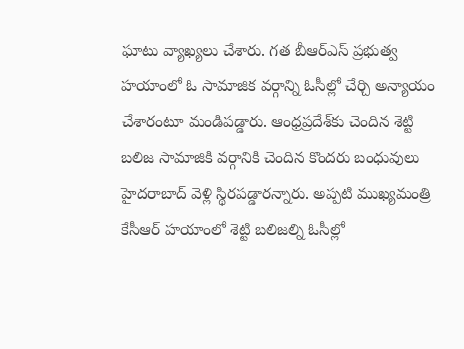ఘాటు వ్యాఖ్యలు చేశారు. గత బీఆర్ఎస్ ప్రభుత్వ హయాంలో ఓ సామాజిక వర్గాన్ని ఓసీల్లో చేర్చి అన్యాయం చేశారంటూ మండిపడ్డారు. ఆంధ్రప్రదేశ్‌కు చెందిన శెట్టి బలిజ సామాజికి వర్గానికి చెందిన కొందరు బంధువులు హైదరాబాద్ వెళ్లి స్థిరపడ్డారన్నారు. అప్పటి ముఖ్యమంత్రి కేసీఆర్ హయాంలో శెట్టి బలిజల్ని ఓసీల్లో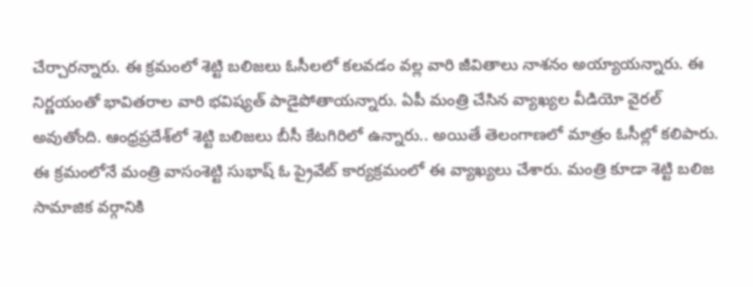చేర్చారన్నారు. ఈ క్రమంలో శెట్టి బలిజలు ఓసీలలో కలవడం వల్ల వారి జీవితాలు నాశనం అయ్యాయన్నారు. ఈ నిర్ణయంతో భావితరాల వారి భవిష్యత్ పాడైపోతాయన్నారు. ఏపీ మంత్రి చేసిన వ్యాఖ్యల వీడియో వైరల్ అవుతోంది. ఆంధ్రప్రదేశ్‌లో శెట్టి బలిజలు బీసీ కేటగిరిలో ఉన్నారు.. అయితే తెలంగాణలో మాత్రం ఓసీల్లో కలిపారు. ఈ క్రమంలోనే మంత్రి వాసంశెట్టి సుభాష్ ఓ ప్రైవేట్ కార్యక్రమంలో ఈ వ్యాఖ్యలు చేశారు. మంత్రి కూడా శెట్టి బలిజ సామాజిక వర్గానికి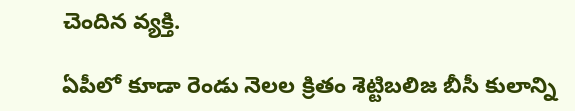చెందిన వ్యక్తి.

ఏపీలో కూడా రెండు నెలల క్రితం శెట్టిబలిజ బీసీ కులాన్ని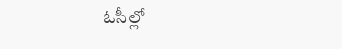ఓసీల్లో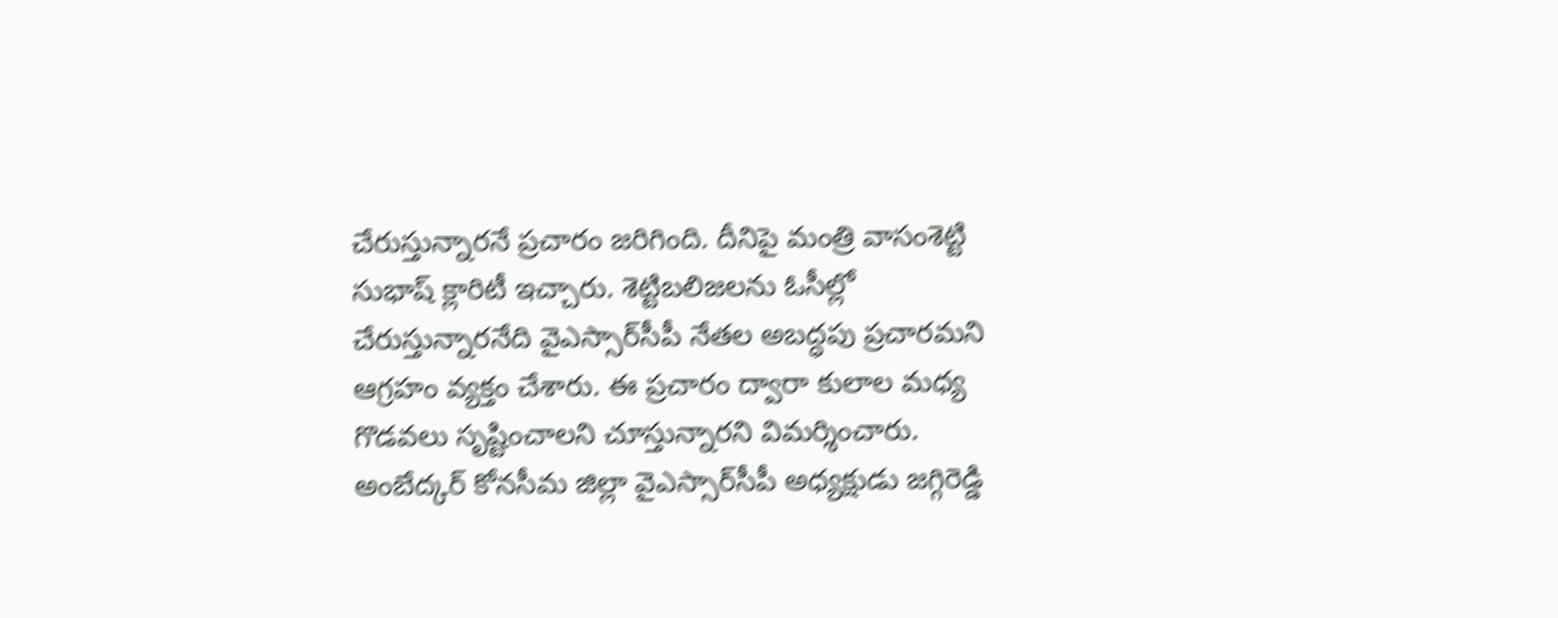చేరుస్తున్నారనే ప్రచారం జరిగింది. దీనిపై మంత్రి వాసంశెట్టి సుభాష్ క్లారిటీ ఇచ్చారు. శెట్టిబలిజలను ఓసీల్లో చేరుస్తున్నారనేది వైఎస్సార్‌సీపీ నేతల అబద్ధపు ప్రచారమని ఆగ్రహం వ్యక్తం చేశారు. ఈ ప్రచారం ద్వారా కులాల మధ్య గొడవలు సృష్టించాలని చూస్తున్నారని విమర్శించారు. అంబేద్కర్ కోనసీమ జిల్లా వైఎస్సార్‌సీపీ అధ్యక్షుడు జగ్గిరెడ్డి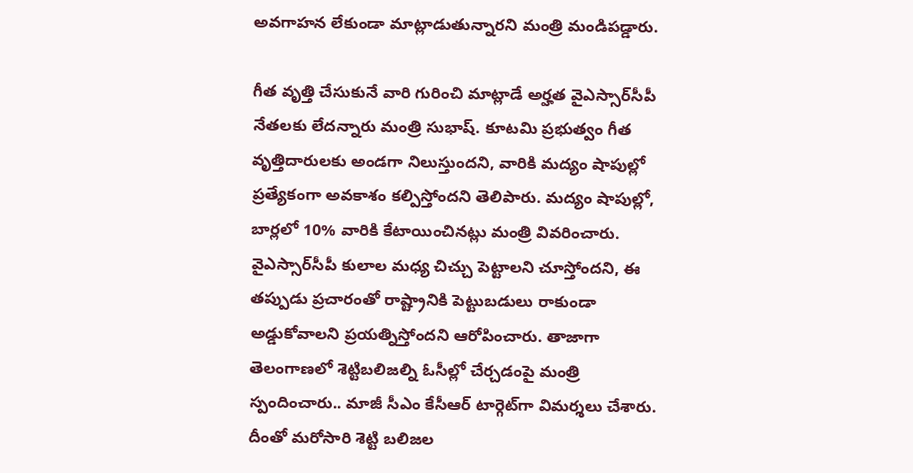అవగాహన లేకుండా మాట్లాడుతున్నారని మంత్రి మండిపడ్డారు.

గీత వృత్తి చేసుకునే వారి గురించి మాట్లాడే అర్హత వైఎస్సార్‌సీపీ నేతలకు లేదన్నారు మంత్రి సుభాష్. కూటమి ప్రభుత్వం గీత వృత్తిదారులకు అండగా నిలుస్తుందని, వారికి మద్యం షాపుల్లో ప్రత్యేకంగా అవకాశం కల్పిస్తోందని తెలిపారు. మద్యం షాపుల్లో, బార్లలో 10% వారికి కేటాయించినట్లు మంత్రి వివరించారు. వైఎస్సార్‌సీపీ కులాల మధ్య చిచ్చు పెట్టాలని చూస్తోందని, ఈ తప్పుడు ప్రచారంతో రాష్ట్రానికి పెట్టుబడులు రాకుండా అడ్డుకోవాలని ప్రయత్నిస్తోందని ఆరోపించారు. తాజాగా తెలంగాణలో శెట్టిబలిజల్ని ఓసీల్లో చేర్చడంపై మంత్రి స్పందించారు.. మాజీ సీఎం కేసీఆర్ టార్గెట్‌గా విమర్శలు చేశారు. దీంతో మరోసారి శెట్టి బలిజల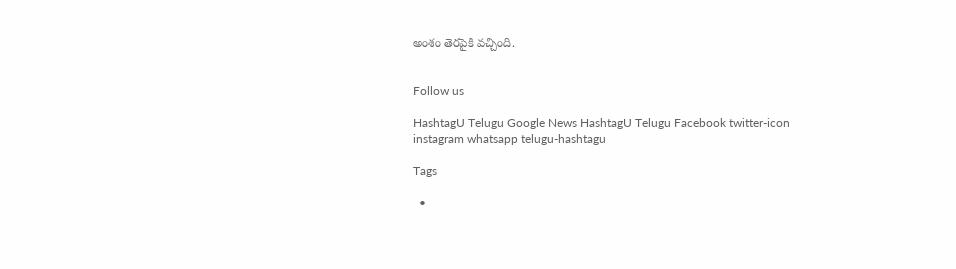అంశం తెరపైకి వచ్చింది.


Follow us

HashtagU Telugu Google News HashtagU Telugu Facebook twitter-icon instagram whatsapp telugu-hashtagu

Tags

  •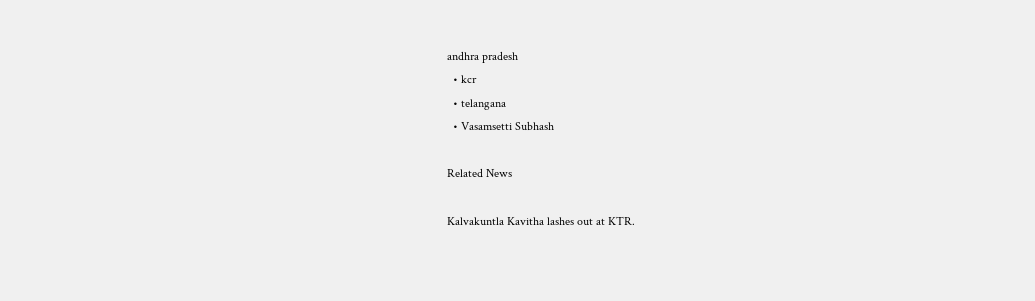andhra pradesh
  • kcr
  • telangana
  • Vasamsetti Subhash

Related News

Kalvakuntla Kavitha lashes out at KTR.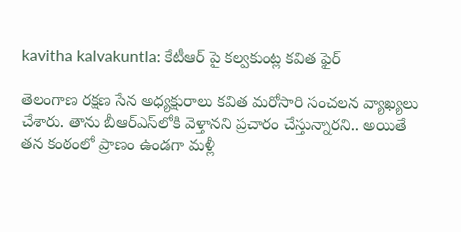kavitha kalvakuntla: కేటీఆర్ పై కల్వకుంట్ల కవిత ఫైర్

తెలంగాణ రక్షణ సేన అధ్యక్షురాలు కవిత మరోసారి సంచలన వ్యాఖ్యలు చేశారు. తాను బీఆర్ఎస్‌లోకి వెళ్తానని ప్రచారం చేస్తున్నారని.. అయితే తన కంఠంలో ప్రాణం ఉండగా మళ్లీ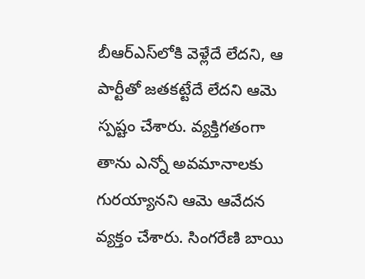బీఆర్ఎస్‌లోకి వెళ్లేదే లేదని, ఆ పార్టీతో జతకట్టేదే లేదని ఆమె స్పష్టం చేశారు. వ్యక్తిగతంగా తాను ఎన్నో అవమానాలకు గురయ్యానని ఆమె ఆవేదన వ్యక్తం చేశారు. సింగరేణి బాయి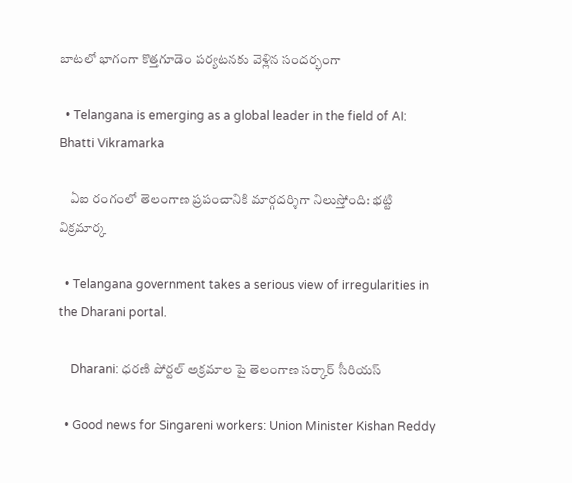బాటలో భాగంగా కొత్తగూడెం పర్యటనకు వెళ్లిన సందర్భంగా

  • Telangana is emerging as a global leader in the field of AI: Bhatti Vikramarka

    ఏఐ రంగంలో తెలంగాణ ప్రపంచానికి మార్గదర్శిగా నిలుస్తోంది: భట్టి విక్రమార్క

  • Telangana government takes a serious view of irregularities in the Dharani portal.

    Dharani: ధరణి పోర్టల్ అక్రమాల పై తెలంగాణ సర్కార్ సీరియస్

  • Good news for Singareni workers: Union Minister Kishan Reddy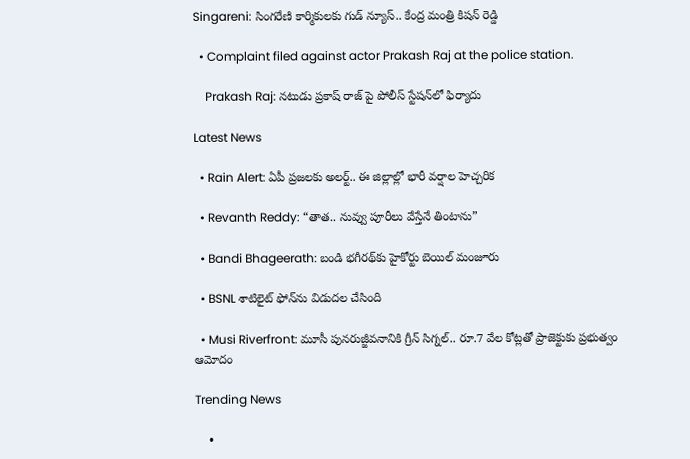Singareni: సింగరేణి కార్మికులకు గుడ్ న్యూస్.. కేంద్ర మంత్రి కిషన్ రెడ్డి

  • Complaint filed against actor Prakash Raj at the police station.

    Prakash Raj: నటుడు ప్రకాష్ రాజ్ పై పోలీస్ స్టేషన్‌లో ఫిర్యాదు

Latest News

  • Rain Alert: ఏపీ ప్రజలకు అలర్ట్.. ఈ జిల్లాల్లో భారీ వర్షాల హెచ్చరిక

  • Revanth Reddy: “తాత.. నువ్వు పూరీలు వేస్తేనే తింటాను”

  • Bandi Bhageerath: బండి భగీరథ్‌కు హైకోర్టు బెయిల్ మంజూరు

  • BSNL శాటిలైట్ ఫోన్‌ను విడుదల చేసింది

  • Musi Riverfront: మూసీ పునరుజ్జీవనానికి గ్రీన్ సిగ్నల్.. రూ.7 వేల కోట్లతో ప్రాజెక్టుకు ప్రభుత్వం ఆమోదం

Trending News

    •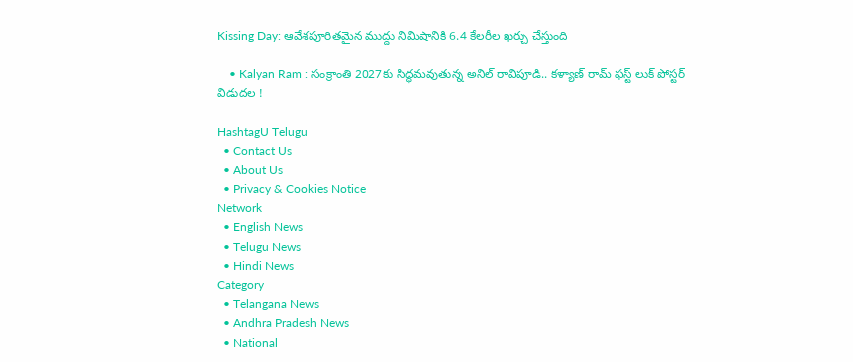Kissing Day: ఆవేశపూరితమైన ముద్దు నిమిషానికి 6.4 కేలరీల ఖర్చు చేస్తుంది

    • Kalyan Ram : సంక్రాంతి 2027కు సిద్ధమవుతున్న అనిల్ రావిపూడి.. కళ్యాణ్ రామ్ ఫస్ట్ లుక్‌ పోస్టర్ విడుదల !

HashtagU Telugu
  • Contact Us
  • About Us
  • Privacy & Cookies Notice
Network
  • English News
  • Telugu News
  • Hindi News
Category
  • Telangana News
  • Andhra Pradesh News
  • National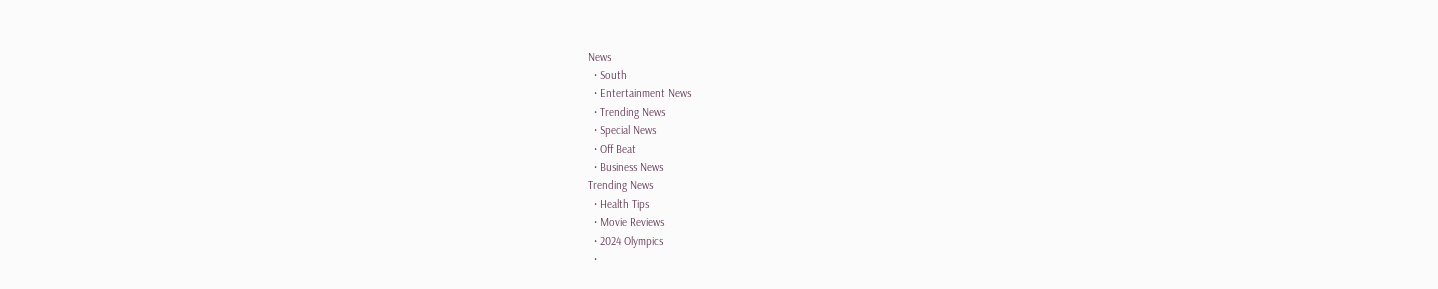News
  • South
  • Entertainment News
  • Trending News
  • Special News
  • Off Beat
  • Business News
Trending News
  • Health Tips
  • Movie Reviews
  • 2024 Olympics
  •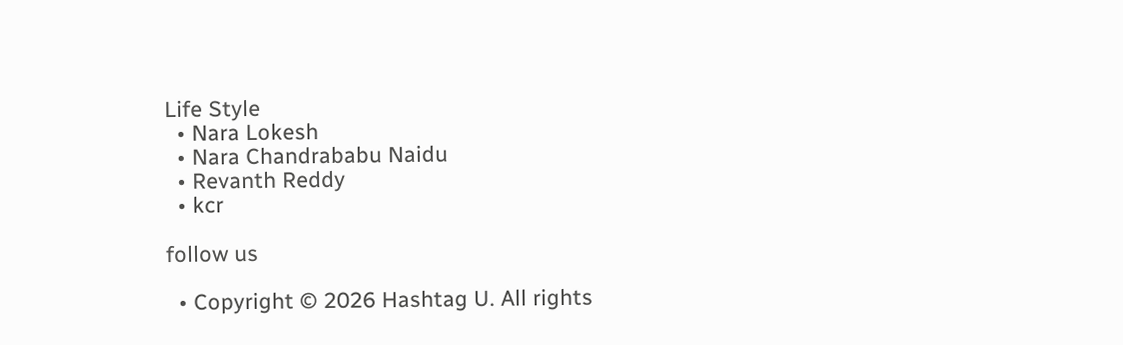Life Style
  • Nara Lokesh
  • Nara Chandrababu Naidu
  • Revanth Reddy
  • kcr

follow us

  • Copyright © 2026 Hashtag U. All rights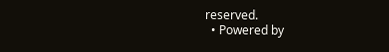reserved.
  • Powered by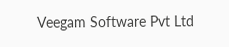Veegam Software Pvt Ltd